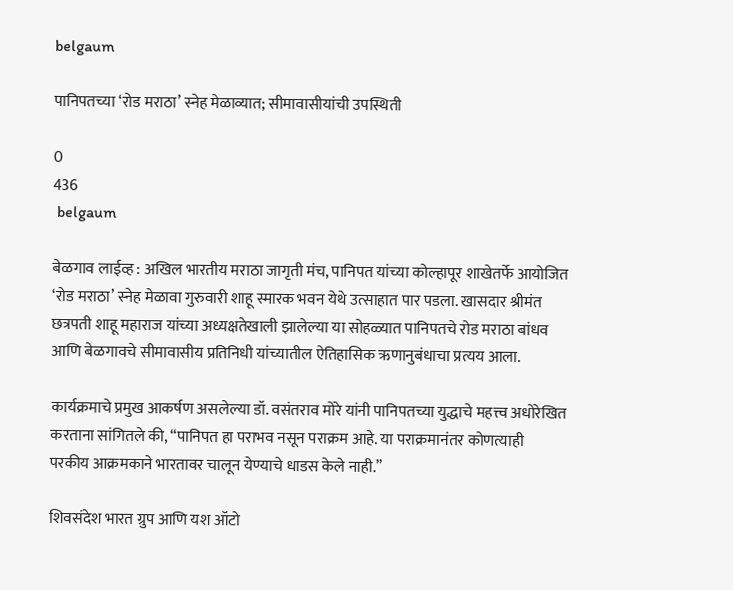belgaum

पानिपतच्या ‘रोड मराठा’ स्नेह मेळाव्यात; सीमावासीयांची उपस्थिती

0
436
 belgaum

बेळगाव लाईव्ह : अखिल भारतीय मराठा जागृती मंच, पानिपत यांच्या कोल्हापूर शाखेतर्फे आयोजित ‘रोड मराठा’ स्नेह मेळावा गुरुवारी शाहू स्मारक भवन येथे उत्साहात पार पडला. खासदार श्रीमंत छत्रपती शाहू महाराज यांच्या अध्यक्षतेखाली झालेल्या या सोहळ्यात पानिपतचे रोड मराठा बांधव आणि बेळगावचे सीमावासीय प्रतिनिधी यांच्यातील ऐतिहासिक ऋणानुबंधाचा प्रत्यय आला.

कार्यक्रमाचे प्रमुख आकर्षण असलेल्या डॉ. वसंतराव मोरे यांनी पानिपतच्या युद्धाचे महत्त्व अधोरेखित करताना सांगितले की, “पानिपत हा पराभव नसून पराक्रम आहे. या पराक्रमानंतर कोणत्याही परकीय आक्रमकाने भारतावर चालून येण्याचे धाडस केले नाही.”

शिवसंदेश भारत ग्रुप आणि यश ऑटो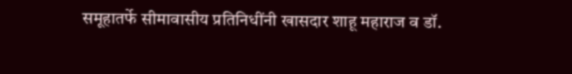समूहातर्फे सीमावासीय प्रतिनिधींनी खासदार शाहू महाराज व डॉ.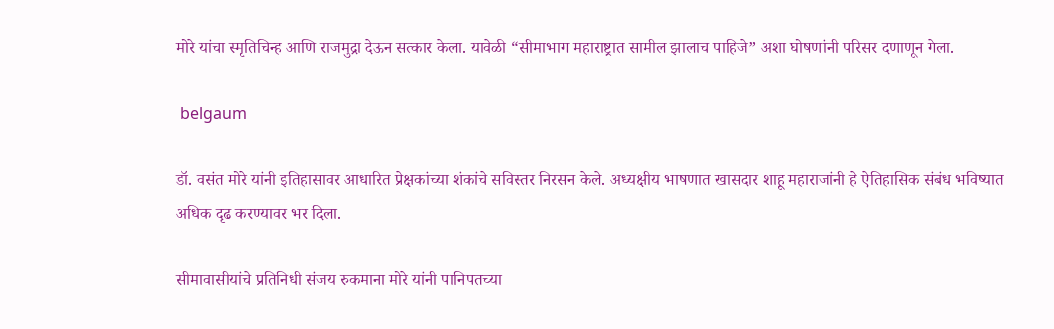मोरे यांचा स्मृतिचिन्ह आणि राजमुद्रा देऊन सत्कार केला. यावेळी “सीमाभाग महाराष्ट्रात सामील झालाच पाहिजे” अशा घोषणांनी परिसर दणाणून गेला.

 belgaum

डॉ. वसंत मोरे यांनी इतिहासावर आधारित प्रेक्षकांच्या शंकांचे सविस्तर निरसन केले. अध्यक्षीय भाषणात खासदार शाहू महाराजांनी हे ऐतिहासिक संबंध भविष्यात अधिक दृढ करण्यावर भर दिला.

सीमावासीयांचे प्रतिनिधी संजय रुकमाना मोरे यांनी पानिपतच्या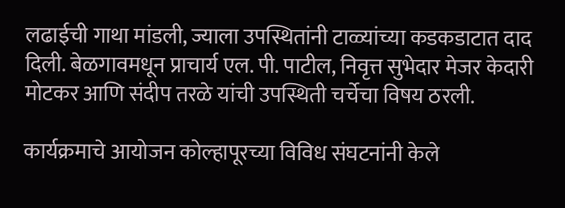लढाईची गाथा मांडली, ज्याला उपस्थितांनी टाळ्यांच्या कडकडाटात दाद दिली. बेळगावमधून प्राचार्य एल. पी. पाटील, निवृत्त सुभेदार मेजर केदारी मोटकर आणि संदीप तरळे यांची उपस्थिती चर्चेचा विषय ठरली.

कार्यक्रमाचे आयोजन कोल्हापूरच्या विविध संघटनांनी केले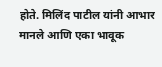होते. मिलिंद पाटील यांनी आभार मानले आणि एका भावूक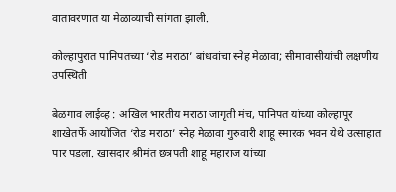वातावरणात या मेळाव्याची सांगता झाली.

कोल्हापुरात पानिपतच्या ‘रोड मराठा’ बांधवांचा स्नेह मेळावा; सीमावासीयांची लक्षणीय उपस्थिती

बेळगाव लाईव्ह : अखिल भारतीय मराठा जागृती मंच, पानिपत यांच्या कोल्हापूर शाखेतर्फे आयोजित ‘रोड मराठा’ स्नेह मेळावा गुरुवारी शाहू स्मारक भवन येथे उत्साहात पार पडला. खासदार श्रीमंत छत्रपती शाहू महाराज यांच्या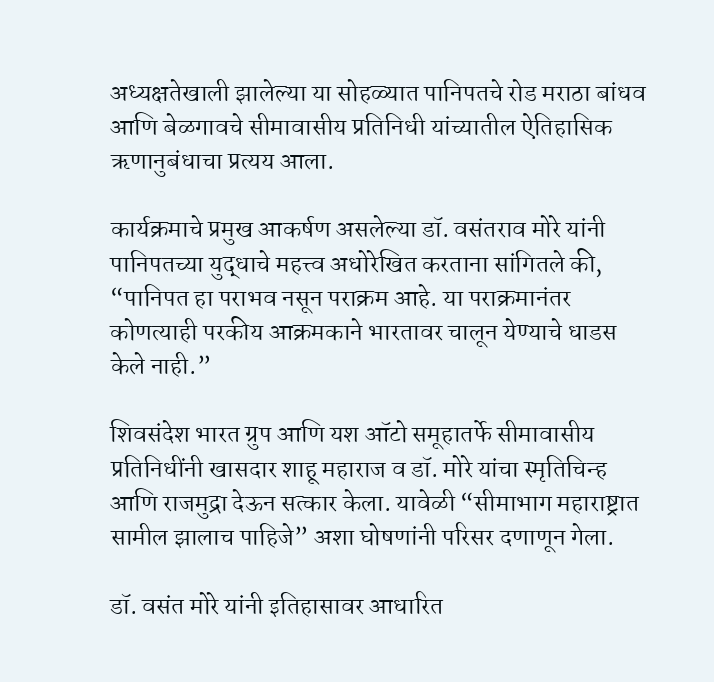अध्यक्षतेखाली झालेल्या या सोहळ्यात पानिपतचे रोड मराठा बांधव आणि बेळगावचे सीमावासीय प्रतिनिधी यांच्यातील ऐतिहासिक ऋणानुबंधाचा प्रत्यय आला.

कार्यक्रमाचे प्रमुख आकर्षण असलेल्या डॉ. वसंतराव मोरे यांनी पानिपतच्या युद्धाचे महत्त्व अधोरेखित करताना सांगितले की, “पानिपत हा पराभव नसून पराक्रम आहे. या पराक्रमानंतर कोणत्याही परकीय आक्रमकाने भारतावर चालून येण्याचे धाडस केले नाही.”

शिवसंदेश भारत ग्रुप आणि यश ऑटो समूहातर्फे सीमावासीय प्रतिनिधींनी खासदार शाहू महाराज व डॉ. मोरे यांचा स्मृतिचिन्ह आणि राजमुद्रा देऊन सत्कार केला. यावेळी “सीमाभाग महाराष्ट्रात सामील झालाच पाहिजे” अशा घोषणांनी परिसर दणाणून गेला.

डॉ. वसंत मोरे यांनी इतिहासावर आधारित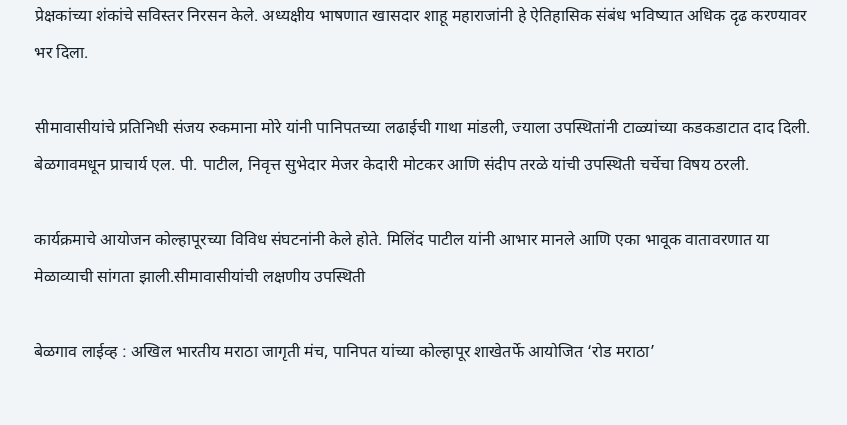प्रेक्षकांच्या शंकांचे सविस्तर निरसन केले. अध्यक्षीय भाषणात खासदार शाहू महाराजांनी हे ऐतिहासिक संबंध भविष्यात अधिक दृढ करण्यावर भर दिला.

सीमावासीयांचे प्रतिनिधी संजय रुकमाना मोरे यांनी पानिपतच्या लढाईची गाथा मांडली, ज्याला उपस्थितांनी टाळ्यांच्या कडकडाटात दाद दिली. बेळगावमधून प्राचार्य एल. पी. पाटील, निवृत्त सुभेदार मेजर केदारी मोटकर आणि संदीप तरळे यांची उपस्थिती चर्चेचा विषय ठरली.

कार्यक्रमाचे आयोजन कोल्हापूरच्या विविध संघटनांनी केले होते. मिलिंद पाटील यांनी आभार मानले आणि एका भावूक वातावरणात या मेळाव्याची सांगता झाली.सीमावासीयांची लक्षणीय उपस्थिती

बेळगाव लाईव्ह : अखिल भारतीय मराठा जागृती मंच, पानिपत यांच्या कोल्हापूर शाखेतर्फे आयोजित ‘रोड मराठा’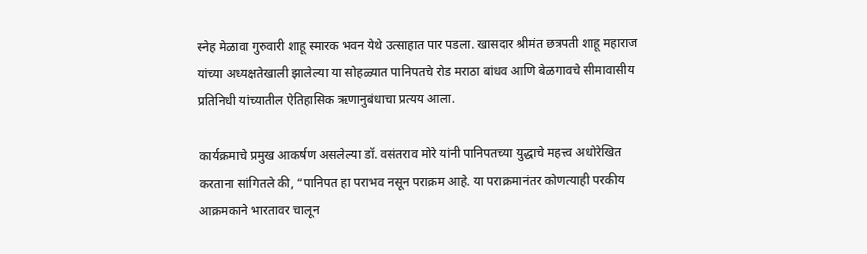स्नेह मेळावा गुरुवारी शाहू स्मारक भवन येथे उत्साहात पार पडला. खासदार श्रीमंत छत्रपती शाहू महाराज यांच्या अध्यक्षतेखाली झालेल्या या सोहळ्यात पानिपतचे रोड मराठा बांधव आणि बेळगावचे सीमावासीय प्रतिनिधी यांच्यातील ऐतिहासिक ऋणानुबंधाचा प्रत्यय आला.

कार्यक्रमाचे प्रमुख आकर्षण असलेल्या डॉ. वसंतराव मोरे यांनी पानिपतच्या युद्धाचे महत्त्व अधोरेखित करताना सांगितले की, “पानिपत हा पराभव नसून पराक्रम आहे. या पराक्रमानंतर कोणत्याही परकीय आक्रमकाने भारतावर चालून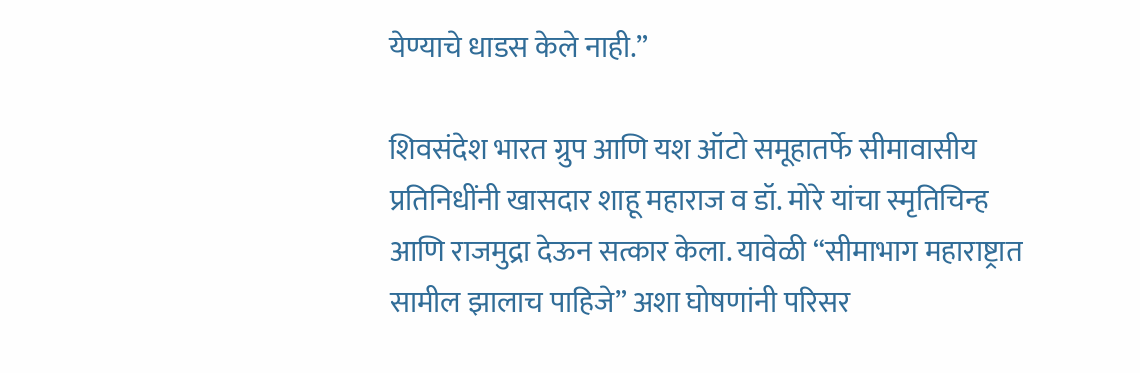येण्याचे धाडस केले नाही.”

शिवसंदेश भारत ग्रुप आणि यश ऑटो समूहातर्फे सीमावासीय प्रतिनिधींनी खासदार शाहू महाराज व डॉ. मोरे यांचा स्मृतिचिन्ह आणि राजमुद्रा देऊन सत्कार केला. यावेळी “सीमाभाग महाराष्ट्रात सामील झालाच पाहिजे” अशा घोषणांनी परिसर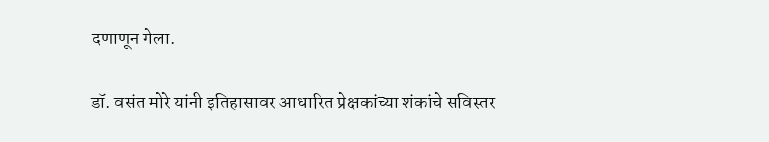दणाणून गेला.

डॉ. वसंत मोरे यांनी इतिहासावर आधारित प्रेक्षकांच्या शंकांचे सविस्तर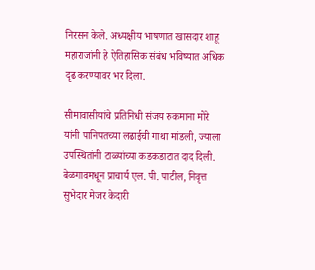निरसन केले. अध्यक्षीय भाषणात खासदार शाहू महाराजांनी हे ऐतिहासिक संबंध भविष्यात अधिक दृढ करण्यावर भर दिला.

सीमावासीयांचे प्रतिनिधी संजय रुकमाना मोरे यांनी पानिपतच्या लढाईची गाथा मांडली, ज्याला उपस्थितांनी टाळ्यांच्या कडकडाटात दाद दिली. बेळगावमधून प्राचार्य एल. पी. पाटील, निवृत्त सुभेदार मेजर केदारी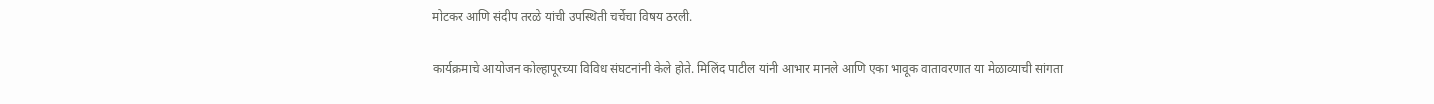मोटकर आणि संदीप तरळे यांची उपस्थिती चर्चेचा विषय ठरली.

कार्यक्रमाचे आयोजन कोल्हापूरच्या विविध संघटनांनी केले होते. मिलिंद पाटील यांनी आभार मानले आणि एका भावूक वातावरणात या मेळाव्याची सांगता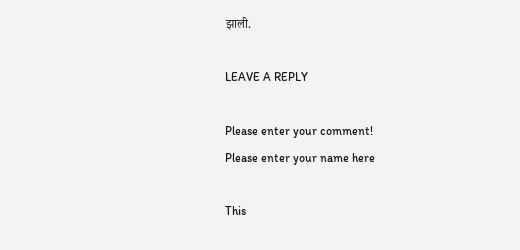झाली.

LEAVE A REPLY

Please enter your comment!
Please enter your name here

This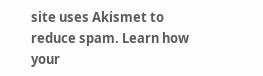site uses Akismet to reduce spam. Learn how your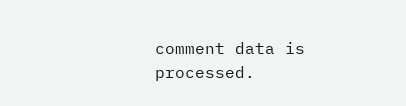comment data is processed.